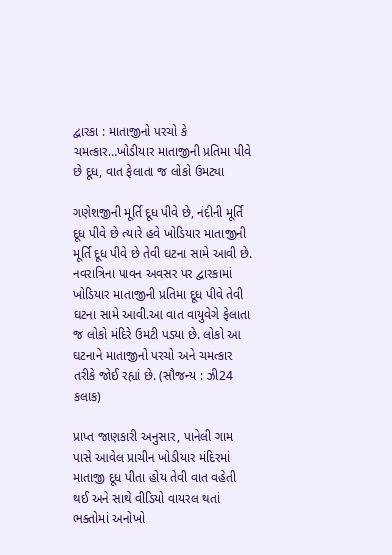દ્વારકા : માતાજીનો પરચો કે ચમત્કાર…ખોડીયાર માતાજીની પ્રતિમા પીવે છે દૂધ, વાત ફેલાતા જ લોકો ઉમટ્યા

ગણેશજીની મૂર્તિ દૂધ પીવે છે, નંદીની મૂર્તિ દૂધ પીવે છે ત્યારે હવે ખોડિયાર માતાજીની મૂર્તિ દૂધ પીવે છે તેવી ઘટના સામે આવી છે. નવરાત્રિના પાવન અવસર પર દ્વારકામાં ખોડિયાર માતાજીની પ્રતિમા દૂધ પીવે તેવી ઘટના સામે આવી.આ વાત વાયુવેગે ફેલાતા જ લોકો મંદિરે ઉમટી પડ્યા છે. લોકો આ ઘટનાને માતાજીનો પરચો અને ચમત્કાર તરીકે જોઈ રહ્યાં છે. (સૌજન્ય : ઝી24 કલાક)

પ્રાપ્ત જાણકારી અનુસાર, પાનેલી ગામ પાસે આવેલ પ્રાચીન ખોડીયાર મંદિરમાં માતાજી દૂધ પીતા હોય તેવી વાત વહેતી થઈ અને સાથે વીડિયો વાયરલ થતાં ભક્તોમાં અનોખો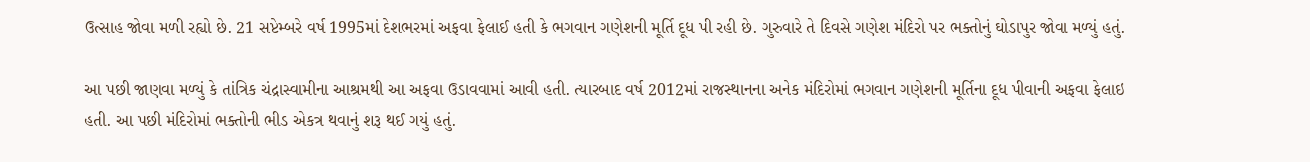ઉત્સાહ જોવા મળી રહ્યો છે. 21 સપ્ટેમ્બરે વર્ષ 1995માં દેશભરમાં અફવા ફેલાઈ હતી કે ભગવાન ગણેશની મૂર્તિ દૂધ પી રહી છે. ગુરુવારે તે દિવસે ગણેશ મંદિરો પર ભક્તોનું ઘોડાપુર જોવા મળ્યું હતું.

આ પછી જાણવા મળ્યું કે તાંત્રિક ચંદ્રાસ્વામીના આશ્રમથી આ અફવા ઉડાવવામાં આવી હતી. ત્યારબાદ વર્ષ 2012માં રાજસ્થાનના અનેક મંદિરોમાં ભગવાન ગણેશની મૂર્તિના દૂધ પીવાની અફવા ફેલાઇ હતી. આ પછી મંદિરોમાં ભક્તોની ભીડ એકત્ર થવાનું શરૂ થઈ ગયું હતું.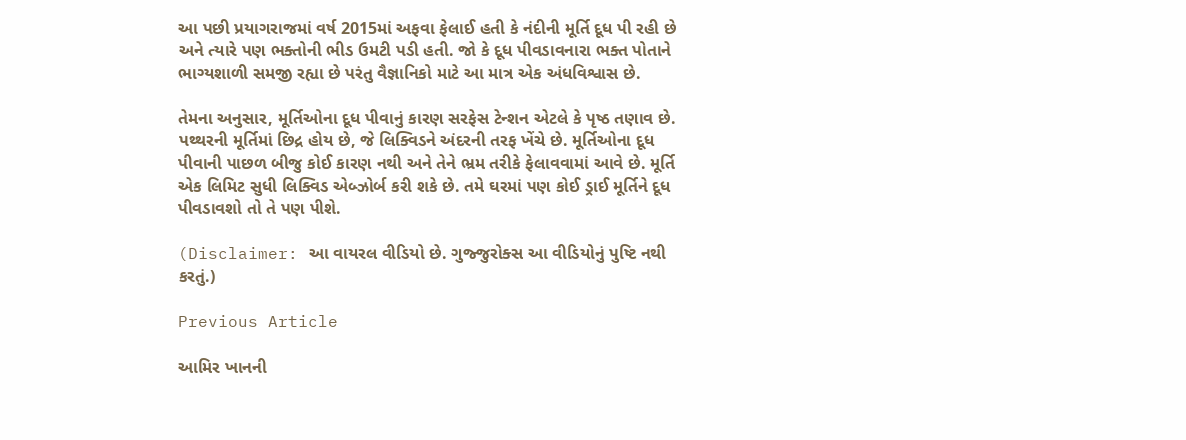આ પછી પ્રયાગરાજમાં વર્ષ 2015માં અફવા ફેલાઈ હતી કે નંદીની મૂર્તિ દૂધ પી રહી છે અને ત્યારે પણ ભક્તોની ભીડ ઉમટી પડી હતી. જો કે દૂધ પીવડાવનારા ભક્ત પોતાને ભાગ્યશાળી સમજી રહ્યા છે પરંતુ વૈજ્ઞાનિકો માટે આ માત્ર એક અંધવિશ્વાસ છે.

તેમના અનુસાર, મૂર્તિઓના દૂધ પીવાનું કારણ સરફેસ ટેન્શન એટલે કે પૃષ્ઠ તણાવ છે. પથ્થરની મૂર્તિમાં છિદ્ર હોય છે, જે લિક્વિડને અંદરની તરફ ખેંચે છે. મૂર્તિઓના દૂધ પીવાની પાછળ બીજુ કોઈ કારણ નથી અને તેને ભ્રમ તરીકે ફેલાવવામાં આવે છે. મૂર્તિ એક લિમિટ સુધી લિક્વિડ એબ્ઝોર્બ કરી શકે છે. તમે ઘરમાં પણ કોઈ ડ્રાઈ મૂર્તિને દૂધ પીવડાવશો તો તે પણ પીશે.

(Disclaimer: આ વાયરલ વીડિયો છે. ગુજ્જુરોક્સ આ વીડિયોનું પુષ્ટિ નથી કરતું.)

Previous Article

આમિર ખાનની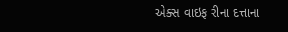એક્સ વાઇફ રીના દત્તાના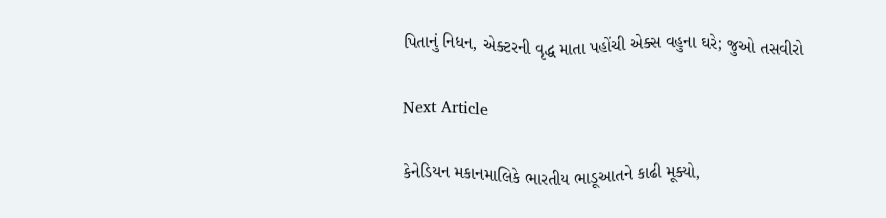પિતાનું નિધન, એક્ટરની વૃદ્ધ માતા પહોંચી એક્સ વહુના ઘરે; જુઓ તસવીરો

Next Article

કેનેડિયન મકાનમાલિકે ભારતીય ભાડૂઆતને કાઢી મૂક્યો,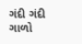ગંદી ગંદી ગાળો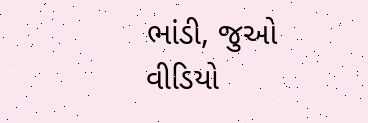ભાંડી, જુઓ વીડિયો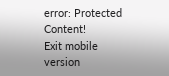error: Protected Content!
Exit mobile version